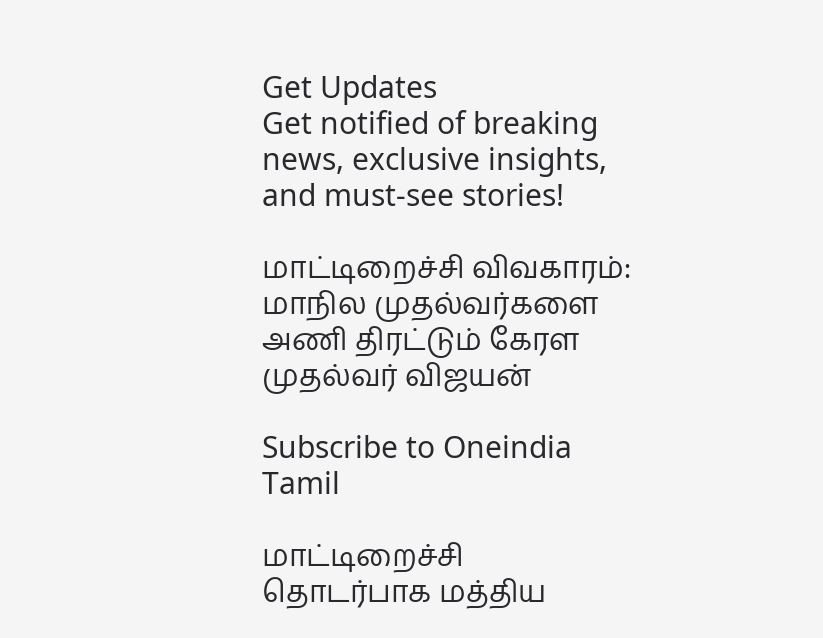Get Updates
Get notified of breaking news, exclusive insights, and must-see stories!

மாட்டிறைச்சி விவகாரம்: மாநில முதல்வர்களை அணி திரட்டும் கேரள முதல்வர் விஜயன்

Subscribe to Oneindia Tamil

மாட்டிறைச்சி தொடர்பாக மத்திய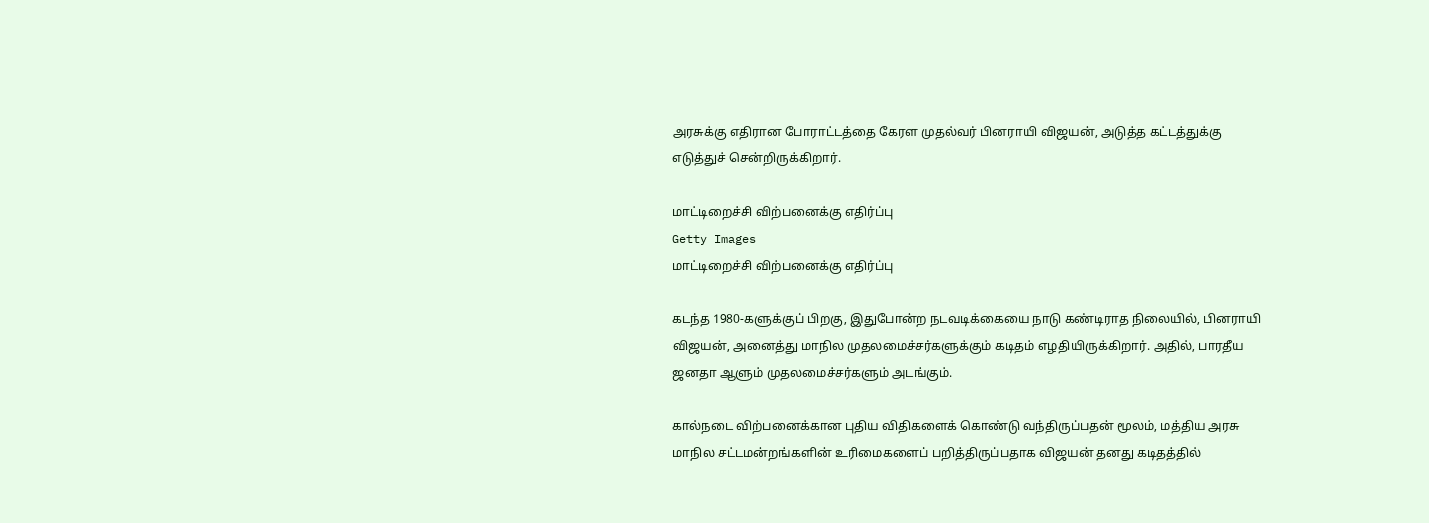அரசுக்கு எதிரான போராட்டத்தை கேரள முதல்வர் பினராயி விஜயன், அடுத்த கட்டத்துக்கு எடுத்துச் சென்றிருக்கிறார்.

மாட்டிறைச்சி விற்பனைக்கு எதிர்ப்பு
Getty Images
மாட்டிறைச்சி விற்பனைக்கு எதிர்ப்பு

கடந்த 1980-களுக்குப் பிறகு, இதுபோன்ற நடவடிக்கையை நாடு கண்டிராத நிலையில், பினராயி விஜயன், அனைத்து மாநில முதலமைச்சர்களுக்கும் கடிதம் எழதியிருக்கிறார். அதில், பாரதீய ஜனதா ஆளும் முதலமைச்சர்களும் அடங்கும்.

கால்நடை விற்பனைக்கான புதிய விதிகளைக் கொண்டு வந்திருப்பதன் மூலம், மத்திய அரசு மாநில சட்டமன்றங்களின் உரிமைகளைப் பறித்திருப்பதாக விஜயன் தனது கடிதத்தில்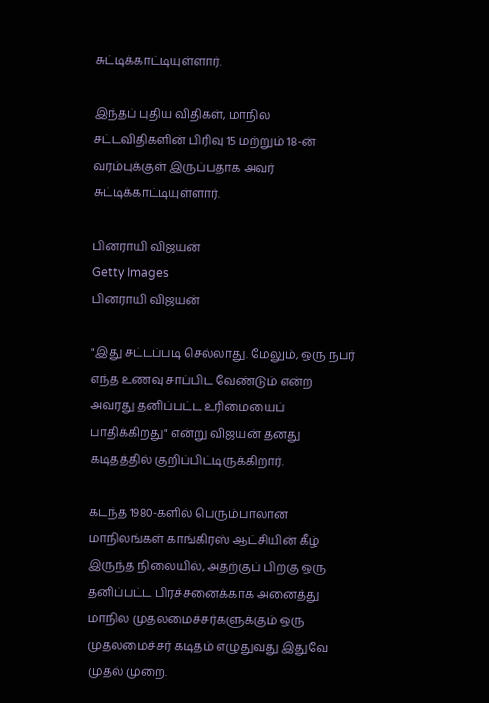சுட்டிக்காட்டியுள்ளார்.

இந்தப் புதிய விதிகள், மாநில சட்டவிதிகளின் பிரிவு 15 மற்றும் 18-ன் வரம்புக்குள் இருப்பதாக அவர் சுட்டிக்காட்டியுள்ளார்.

பினராயி விஜயன்
Getty Images
பினராயி விஜயன்

"இது சட்டப்படி செல்லாது. மேலும், ஒரு நபர் எந்த உணவு சாப்பிட வேண்டும் என்ற அவரது தனிப்பட்ட உரிமையைப் பாதிக்கிறது" என்று விஜயன் தனது கடிதத்தில் குறிப்பிட்டிருக்கிறார்.

கடந்த 1980-களில் பெரும்பாலான மாநிலங்கள் காங்கிரஸ் ஆட்சியின் கீழ் இருந்த நிலையில், அதற்குப் பிறகு ஒரு தனிப்பட்ட பிரச்சனைக்காக அனைத்து மாநில முதலமைச்சர்களுக்கும் ஒரு முதலமைச்சர் கடிதம் எழுதுவது இதுவே முதல் முறை.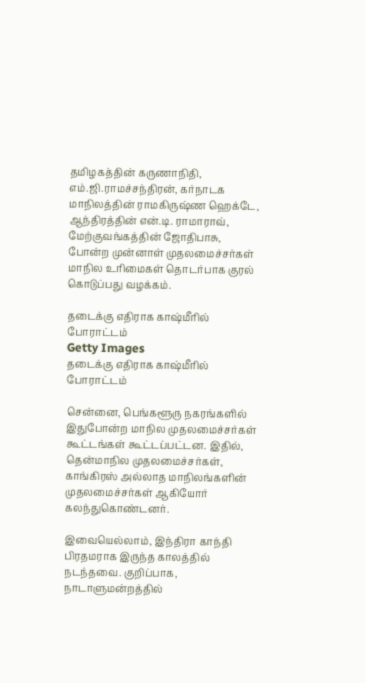தமிழகத்தின் கருணாநிதி, எம்.ஜி.ராமச்சந்திரன், கர்நாடக மாநிலத்தின் ராமகிருஷ்ண ஹெக்டே, ஆந்திரத்தின் என்.டி. ராமாராவ், மேற்குவங்கத்தின் ஜோதிபாசு, போன்ற முன்னாள் முதலமைச்சர்கள் மாநில உரிமைகள் தொடர்பாக குரல் கொடுப்பது வழக்கம்.

தடைக்கு எதிராக காஷ்மீரில் போராட்டம்
Getty Images
தடைக்கு எதிராக காஷ்மீரில் போராட்டம்

சென்னை, பெங்களூரு நகரங்களில் இதுபோன்ற மாநில முதலமைச்சர்கள் கூட்டங்கள் கூட்டப்பட்டன. இதில், தென்மாநில முதலமைச்சர்கள், காங்கிரஸ் அல்லாத மாநிலங்களின் முதலமைச்சர்கள் ஆகியோர் கலந்துகொண்டனர்.

இவையெல்லாம், இந்திரா காந்தி பிரதமராக இருந்த காலத்தில் நடந்தவை. குறிப்பாக, நாடாளுமன்றத்தில்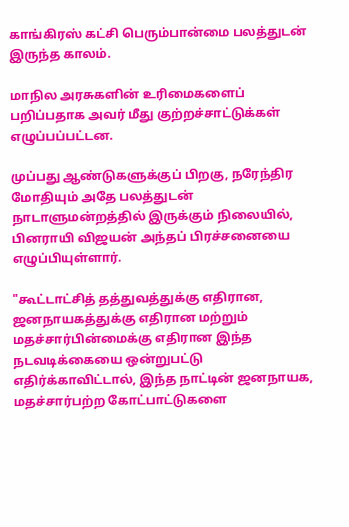காங்கிரஸ் கட்சி பெரும்பான்மை பலத்துடன் இருந்த காலம்.

மாநில அரசுகளின் உரிமைகளைப் பறிப்பதாக அவர் மீது குற்றச்சாட்டுக்கள் எழுப்பப்பட்டன.

முப்பது ஆண்டுகளுக்குப் பிறகு, நரேந்திர மோதியும் அதே பலத்துடன் நாடாளுமன்றத்தில் இருக்கும் நிலையில், பினராயி விஜயன் அந்தப் பிரச்சனையை எழுப்பியுள்ளார்.

"கூட்டாட்சித் தத்துவத்துக்கு எதிரான, ஜனநாயகத்துக்கு எதிரான மற்றும் மதச்சார்பின்மைக்கு எதிரான இந்த நடவடிக்கையை ஒன்றுபட்டு எதிர்க்காவிட்டால், இந்த நாட்டின் ஜனநாயக, மதச்சார்பற்ற கோட்பாட்டுகளை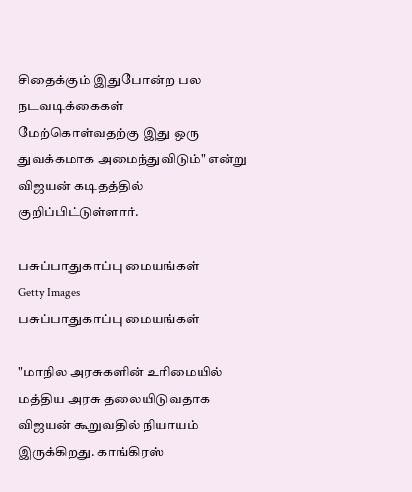சிதைக்கும் இதுபோன்ற பல நடவடிக்கைகள் மேற்கொள்வதற்கு இது ஒரு துவக்கமாக அமைந்துவிடும்" என்று விஜயன் கடிதத்தில் குறிப்பிட்டுள்ளார்.

பசுப்பாதுகாப்பு மையங்கள்
Getty Images
பசுப்பாதுகாப்பு மையங்கள்

"மாநில அரசுகளின் உரிமையில் மத்திய அரசு தலையிடுவதாக விஜயன் கூறுவதில் நியாயம் இருக்கிறது. காங்கிரஸ்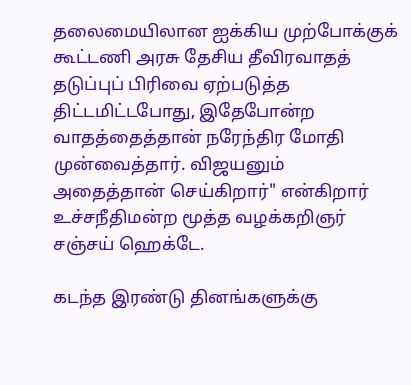தலைமையிலான ஐக்கிய முற்போக்குக் கூட்டணி அரசு தேசிய தீவிரவாதத் தடுப்புப் பிரிவை ஏற்படுத்த திட்டமிட்டபோது, இதேபோன்ற வாதத்தைத்தான் நரேந்திர மோதி முன்வைத்தார். விஜயனும் அதைத்தான் செய்கிறார்" என்கிறார் உச்சநீதிமன்ற மூத்த வழக்கறிஞர் சஞ்சய் ஹெக்டே.

கடந்த இரண்டு தினங்களுக்கு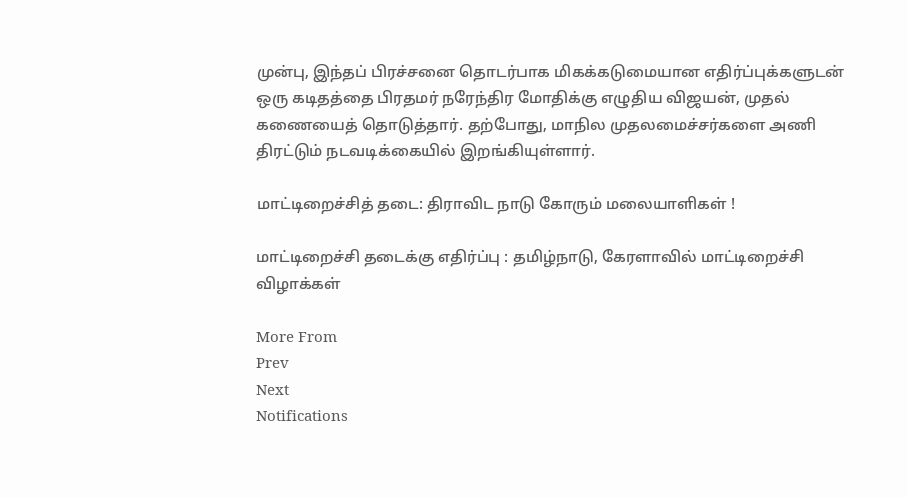முன்பு, இந்தப் பிரச்சனை தொடர்பாக மிகக்கடுமையான எதிர்ப்புக்களுடன் ஒரு கடிதத்தை பிரதமர் நரேந்திர மோதிக்கு எழுதிய விஜயன், முதல் கணையைத் தொடுத்தார். தற்போது, மாநில முதலமைச்சர்களை அணி திரட்டும் நடவடிக்கையில் இறங்கியுள்ளார்.

மாட்டிறைச்சித் தடை: திராவிட நாடு கோரும் மலையாளிகள் !

மாட்டிறைச்சி தடைக்கு எதிர்ப்பு : தமிழ்நாடு, கேரளாவில் மாட்டிறைச்சி விழாக்கள்

More From
Prev
Next
Notifications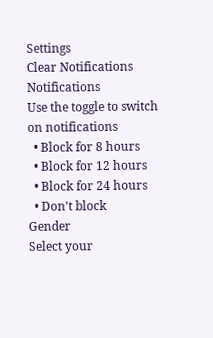Settings
Clear Notifications
Notifications
Use the toggle to switch on notifications
  • Block for 8 hours
  • Block for 12 hours
  • Block for 24 hours
  • Don't block
Gender
Select your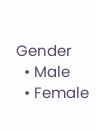Gender
  • Male
  • Female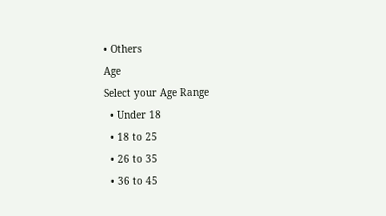• Others
Age
Select your Age Range
  • Under 18
  • 18 to 25
  • 26 to 35
  • 36 to 45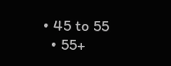• 45 to 55
  • 55+